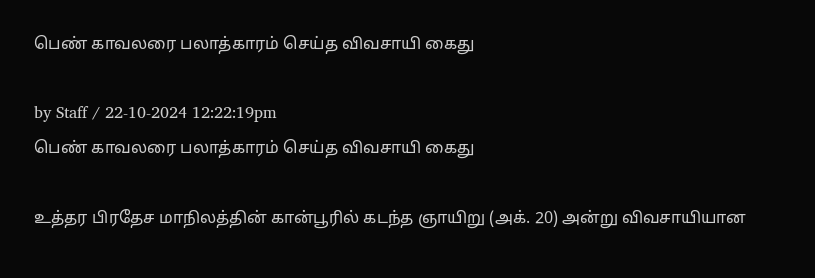பெண் காவலரை பலாத்காரம் செய்த விவசாயி கைது

by Staff / 22-10-2024 12:22:19pm
பெண் காவலரை பலாத்காரம் செய்த விவசாயி கைது

உத்தர பிரதேச மாநிலத்தின் கான்பூரில் கடந்த ஞாயிறு (அக். 20) அன்று விவசாயியான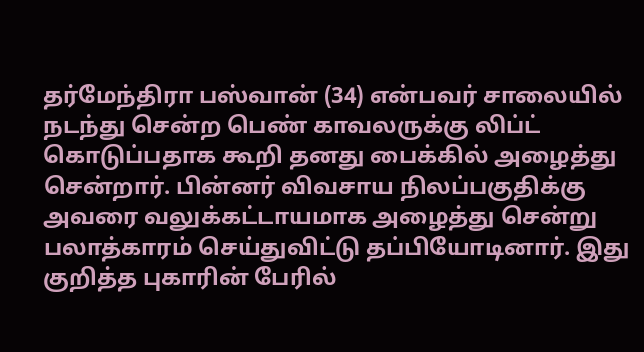தர்மேந்திரா பஸ்வான் (34) என்பவர் சாலையில் நடந்து சென்ற பெண் காவலருக்கு லிப்ட் கொடுப்பதாக கூறி தனது பைக்கில் அழைத்து சென்றார். பின்னர் விவசாய நிலப்பகுதிக்கு அவரை வலுக்கட்டாயமாக அழைத்து சென்று பலாத்காரம் செய்துவிட்டு தப்பியோடினார். இது குறித்த புகாரின் பேரில்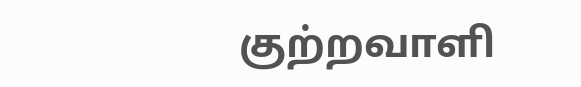குற்றவாளி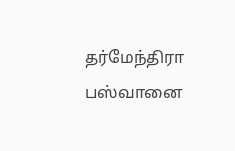தர்மேந்திரா பஸ்வானை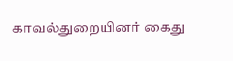காவல்துறையினர் கைது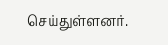செய்துள்ளனர்.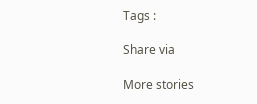Tags :

Share via

More stories